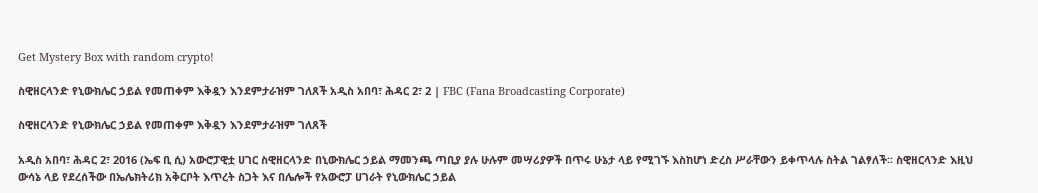Get Mystery Box with random crypto!

ስዊዘርላንድ የኒውክሌር ኃይል የመጠቀም እቅዷን እንደምታራዝም ገለጸች አዲስ አበባ፣ ሕዳር 2፣ 2 | FBC (Fana Broadcasting Corporate)

ስዊዘርላንድ የኒውክሌር ኃይል የመጠቀም እቅዷን እንደምታራዝም ገለጸች

አዲስ አበባ፣ ሕዳር 2፣ 2016 (ኤፍ ቢ ሲ) አውሮፓዊቷ ሀገር ስዊዘርላንድ በኒውክሌር ኃይል ማመንጫ ጣቢያ ያሉ ሁሉም መሣሪያዎች በጥሩ ሁኔታ ላይ የሚገኙ እስከሆነ ድረስ ሥራቸውን ይቀጥላሉ ስትል ገልፃለች፡፡ ስዊዘርላንድ እዚህ ውሳኔ ላይ የደረሰችው በኤሌክትሪክ አቅርቦት እጥረት ስጋት እና በሌሎች የአውሮፓ ሀገራት የኒውክሌር ኃይል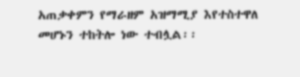አጠቃቀምን የማራዘም አዝማሚያ እየተስተዋለ መሆኑን ተከትሎ ነው ተብሏል፡፡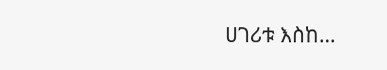ሀገሪቱ እስከ…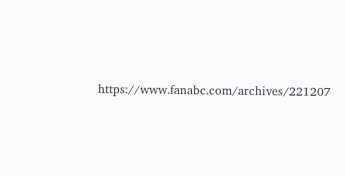https://www.fanabc.com/archives/221207